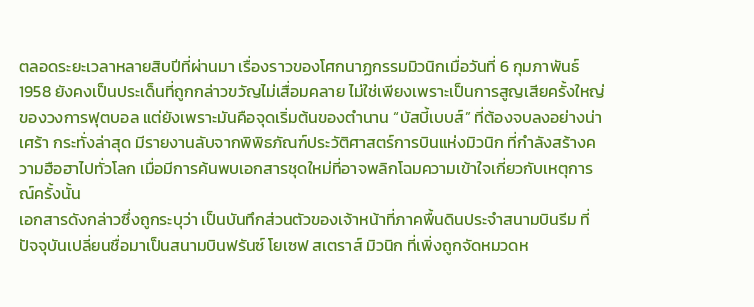ตลอดระยะเวลาหลายสิบปีที่ผ่านมา เรื่องราวของโศกนาฏกรรมมิวนิกเมื่อวันที่ 6 กุมภาพันธ์ 1958 ยังคงเป็นประเด็นที่ถูกกล่าวขวัญไม่เสื่อมคลาย ไม่ใช่เพียงเพราะเป็นการสูญเสียครั้งใหญ่ของวงการฟุตบอล แต่ยังเพราะมันคือจุดเริ่มต้นของตำนาน “บัสบี้เบบส์” ที่ต้องจบลงอย่างน่าเศร้า กระทั่งล่าสุด มีรายงานลับจากพิพิธภัณฑ์ประวัติศาสตร์การบินแห่งมิวนิก ที่กำลังสร้างความฮือฮาไปทั่วโลก เมื่อมีการค้นพบเอกสารชุดใหม่ที่อาจพลิกโฉมความเข้าใจเกี่ยวกับเหตุการณ์ครั้งนั้น
เอกสารดังกล่าวซึ่งถูกระบุว่า เป็นบันทึกส่วนตัวของเจ้าหน้าที่ภาคพื้นดินประจำสนามบินรีม ที่ปัจจุบันเปลี่ยนชื่อมาเป็นสนามบินฟรันซ์ โยเซฟ สเตราส์ มิวนิก ที่เพิ่งถูกจัดหมวดห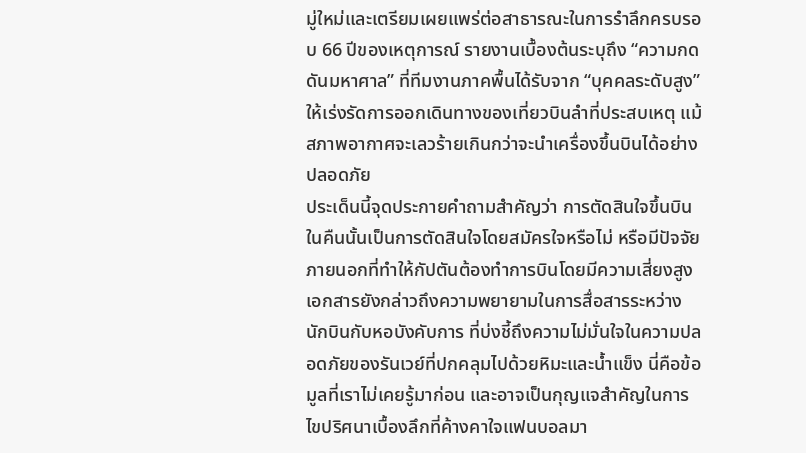มู่ใหม่และเตรียมเผยแพร่ต่อสาธารณะในการรำลึกครบรอบ 66 ปีของเหตุการณ์ รายงานเบื้องต้นระบุถึง “ความกดดันมหาศาล” ที่ทีมงานภาคพื้นได้รับจาก “บุคคลระดับสูง” ให้เร่งรัดการออกเดินทางของเที่ยวบินลำที่ประสบเหตุ แม้สภาพอากาศจะเลวร้ายเกินกว่าจะนำเครื่องขึ้นบินได้อย่างปลอดภัย
ประเด็นนี้จุดประกายคำถามสำคัญว่า การตัดสินใจขึ้นบินในคืนนั้นเป็นการตัดสินใจโดยสมัครใจหรือไม่ หรือมีปัจจัยภายนอกที่ทำให้กัปตันต้องทำการบินโดยมีความเสี่ยงสูง เอกสารยังกล่าวถึงความพยายามในการสื่อสารระหว่างนักบินกับหอบังคับการ ที่บ่งชี้ถึงความไม่มั่นใจในความปลอดภัยของรันเวย์ที่ปกคลุมไปด้วยหิมะและน้ำแข็ง นี่คือข้อมูลที่เราไม่เคยรู้มาก่อน และอาจเป็นกุญแจสำคัญในการไขปริศนาเบื้องลึกที่ค้างคาใจแฟนบอลมา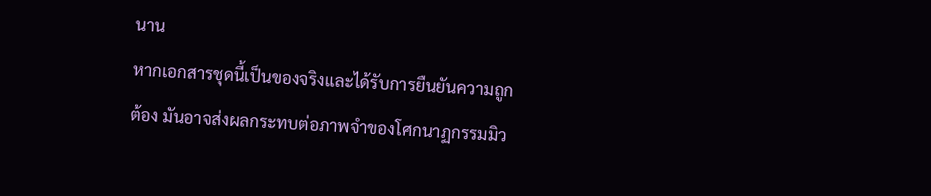นาน
หากเอกสารชุดนี้เป็นของจริงและได้รับการยืนยันความถูกต้อง มันอาจส่งผลกระทบต่อภาพจำของโศกนาฏกรรมมิว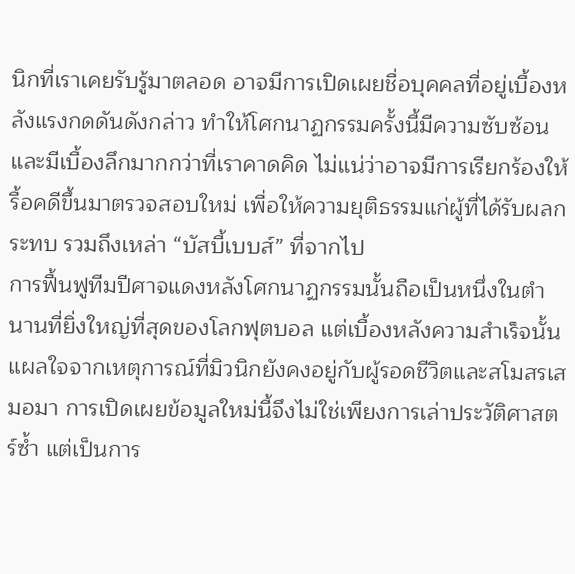นิกที่เราเคยรับรู้มาตลอด อาจมีการเปิดเผยชื่อบุคคลที่อยู่เบื้องหลังแรงกดดันดังกล่าว ทำให้โศกนาฏกรรมครั้งนี้มีความซับซ้อนและมีเบื้องลึกมากกว่าที่เราคาดคิด ไม่แน่ว่าอาจมีการเรียกร้องให้รื้อคดีขึ้นมาตรวจสอบใหม่ เพื่อให้ความยุติธรรมแก่ผู้ที่ได้รับผลกระทบ รวมถึงเหล่า “บัสบี้เบบส์” ที่จากไป
การฟื้นฟูทีมปีศาจแดงหลังโศกนาฏกรรมนั้นถือเป็นหนึ่งในตำนานที่ยิ่งใหญ่ที่สุดของโลกฟุตบอล แต่เบื้องหลังความสำเร็จนั้น แผลใจจากเหตุการณ์ที่มิวนิกยังคงอยู่กับผู้รอดชีวิตและสโมสรเสมอมา การเปิดเผยข้อมูลใหม่นี้จึงไม่ใช่เพียงการเล่าประวัติศาสตร์ซ้ำ แต่เป็นการ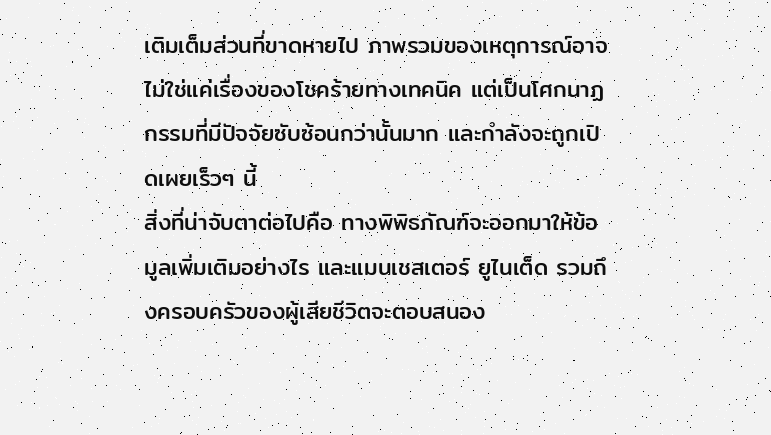เติมเต็มส่วนที่ขาดหายไป ภาพรวมของเหตุการณ์อาจไม่ใช่แค่เรื่องของโชคร้ายทางเทคนิค แต่เป็นโศกนาฏกรรมที่มีปัจจัยซับซ้อนกว่านั้นมาก และกำลังจะถูกเปิดเผยเร็วๆ นี้
สิ่งที่น่าจับตาต่อไปคือ ทางพิพิธภัณฑ์จะออกมาให้ข้อมูลเพิ่มเติมอย่างไร และแมนเชสเตอร์ ยูไนเต็ด รวมถึงครอบครัวของผู้เสียชีวิตจะตอบสนอง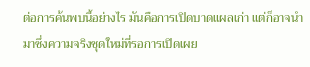ต่อการค้นพบนี้อย่างไร มันคือการเปิดบาดแผลเก่า แต่ก็อาจนำมาซึ่งความจริงชุดใหม่ที่รอการเปิดเผย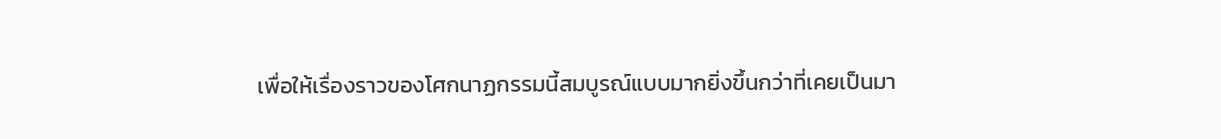เพื่อให้เรื่องราวของโศกนาฏกรรมนี้สมบูรณ์แบบมากยิ่งขึ้นกว่าที่เคยเป็นมา